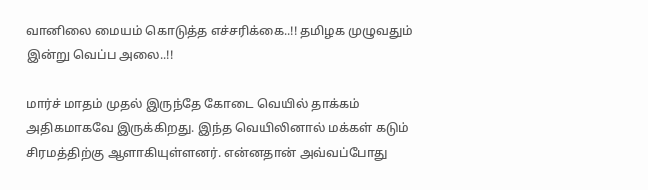வானிலை மையம் கொடுத்த எச்சரிக்கை..!! தமிழக முழுவதும் இன்று வெப்ப அலை..!!

மார்ச் மாதம் முதல் இருந்தே கோடை வெயில் தாக்கம் அதிகமாகவே இருக்கிறது. இந்த வெயிலினால் மக்கள் கடும் சிரமத்திற்கு ஆளாகியுள்ளனர். என்னதான் அவ்வப்போது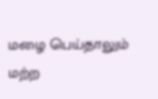மழை பெய்தாலும் மற்ற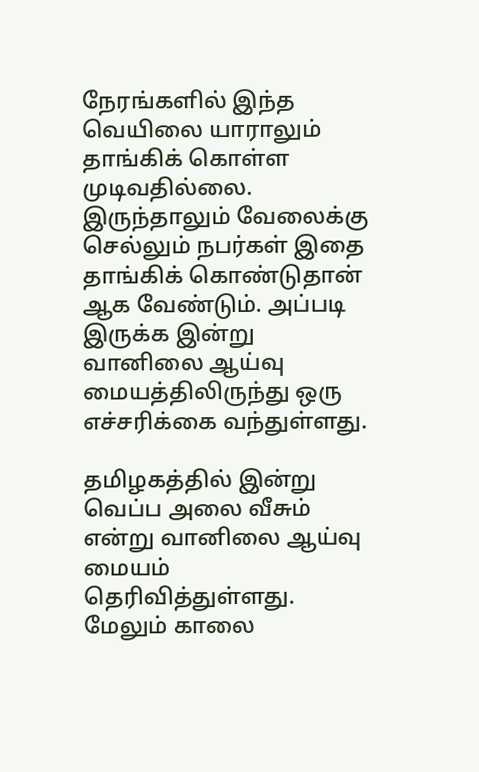நேரங்களில் இந்த வெயிலை யாராலும் தாங்கிக் கொள்ள முடிவதில்லை. இருந்தாலும் வேலைக்கு செல்லும் நபர்கள் இதை தாங்கிக் கொண்டுதான் ஆக வேண்டும். அப்படி இருக்க இன்று வானிலை ஆய்வு மையத்திலிருந்து ஒரு எச்சரிக்கை வந்துள்ளது.

தமிழகத்தில் இன்று வெப்ப அலை வீசும் என்று வானிலை ஆய்வு மையம் தெரிவித்துள்ளது. மேலும் காலை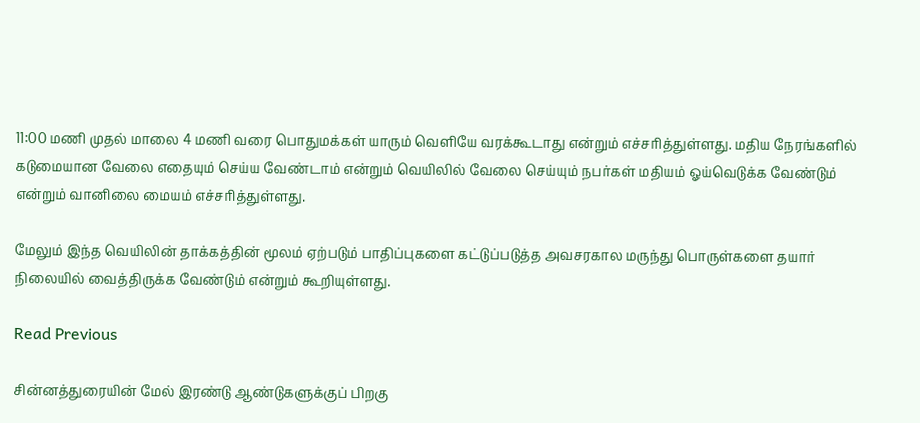11:00 மணி முதல் மாலை 4 மணி வரை பொதுமக்கள் யாரும் வெளியே வரக்கூடாது என்றும் எச்சரித்துள்ளது. மதிய நேரங்களில் கடுமையான வேலை எதையும் செய்ய வேண்டாம் என்றும் வெயிலில் வேலை செய்யும் நபர்கள் மதியம் ஓய்வெடுக்க வேண்டும் என்றும் வானிலை மையம் எச்சரித்துள்ளது.

மேலும் இந்த வெயிலின் தாக்கத்தின் மூலம் ஏற்படும் பாதிப்புகளை கட்டுப்படுத்த அவசரகால மருந்து பொருள்களை தயார் நிலையில் வைத்திருக்க வேண்டும் என்றும் கூறியுள்ளது.

Read Previous

சின்னத்துரையின் மேல் இரண்டு ஆண்டுகளுக்குப் பிறகு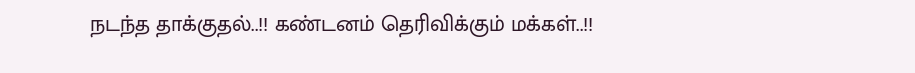நடந்த தாக்குதல்..!! கண்டனம் தெரிவிக்கும் மக்கள்..!!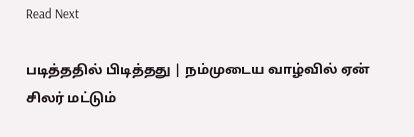Read Next

படித்ததில் பிடித்தது | நம்முடைய வாழ்வில் ஏன் சிலர் மட்டும்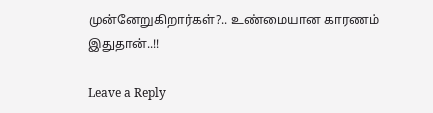முன்னேறுகிறார்கள்?.. உண்மையான காரணம் இதுதான்..!!

Leave a Reply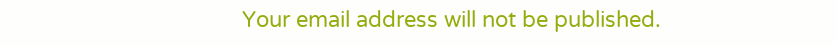Your email address will not be published.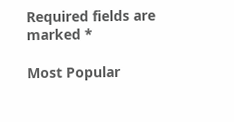Required fields are marked *

Most Popular